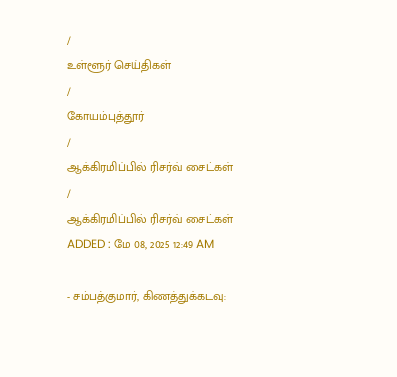/
உள்ளூர் செய்திகள்
/
கோயம்புத்தூர்
/
ஆக்கிரமிப்பில் ரிசர்வ் சைட்கள்
/
ஆக்கிரமிப்பில் ரிசர்வ் சைட்கள்
ADDED : மே 08, 2025 12:49 AM

- சம்பத்குமார், கிணத்துக்கடவு: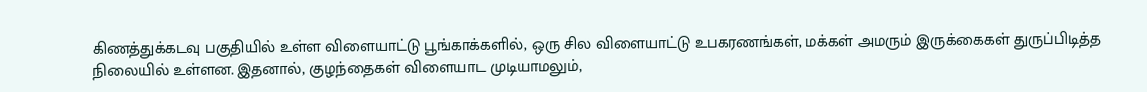கிணத்துக்கடவு பகுதியில் உள்ள விளையாட்டு பூங்காக்களில், ஒரு சில விளையாட்டு உபகரணங்கள், மக்கள் அமரும் இருக்கைகள் துருப்பிடித்த நிலையில் உள்ளன. இதனால், குழந்தைகள் விளையாட முடியாமலும்,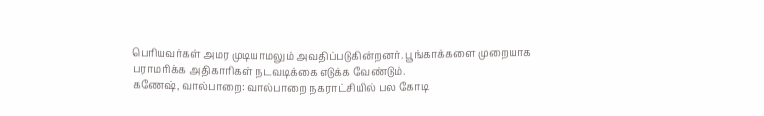பெரியவர்கள் அமர முடியாமலும் அவதிப்படுகின்றனர். பூங்காக்களை முறையாக பராமரிக்க அதிகாரிகள் நடவடிக்கை எடுக்க வேண்டும்.
கணேஷ், வால்பாறை: வால்பாறை நகராட்சியில் பல கோடி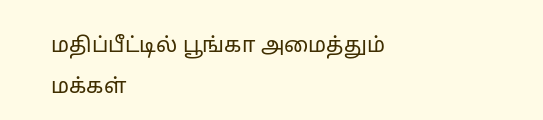மதிப்பீட்டில் பூங்கா அமைத்தும் மக்கள்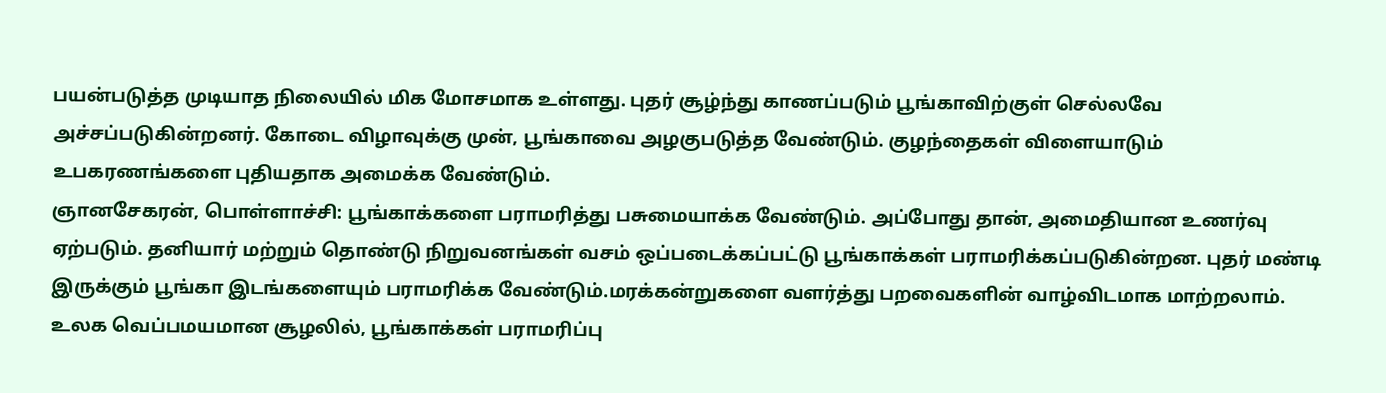பயன்படுத்த முடியாத நிலையில் மிக மோசமாக உள்ளது. புதர் சூழ்ந்து காணப்படும் பூங்காவிற்குள் செல்லவே அச்சப்படுகின்றனர். கோடை விழாவுக்கு முன், பூங்காவை அழகுபடுத்த வேண்டும். குழந்தைகள் விளையாடும் உபகரணங்களை புதியதாக அமைக்க வேண்டும்.
ஞானசேகரன், பொள்ளாச்சி: பூங்காக்களை பராமரித்து பசுமையாக்க வேண்டும். அப்போது தான், அமைதியான உணர்வு ஏற்படும். தனியார் மற்றும் தொண்டு நிறுவனங்கள் வசம் ஒப்படைக்கப்பட்டு பூங்காக்கள் பராமரிக்கப்படுகின்றன. புதர் மண்டி இருக்கும் பூங்கா இடங்களையும் பராமரிக்க வேண்டும்.மரக்கன்றுகளை வளர்த்து பறவைகளின் வாழ்விடமாக மாற்றலாம். உலக வெப்பமயமான சூழலில், பூங்காக்கள் பராமரிப்பு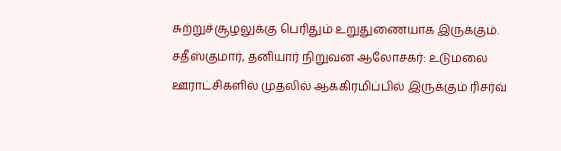சுற்றுச்சூழலுக்கு பெரிதும் உறுதுணையாக இருக்கும்.
சதீஸ்குமார், தனியார் நிறுவன ஆலோசகர்: உடுமலை ஊராட்சிகளில் முதலில் ஆக்கிரமிப்பில் இருக்கும் ரிசர்வ்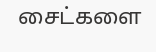சைட்களை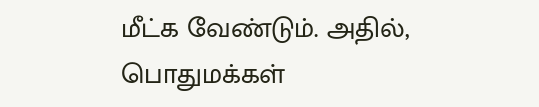மீட்க வேண்டும். அதில், பொதுமக்கள்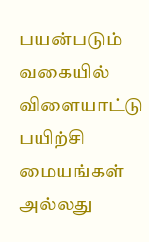பயன்படும் வகையில் விளையாட்டு பயிற்சி மையங்கள் அல்லது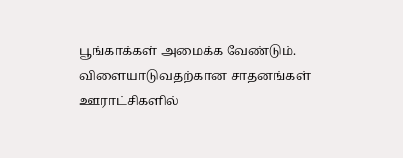பூங்காக்கள் அமைக்க வேண்டும். விளையாடுவதற்கான சாதனங்கள் ஊராட்சிகளில்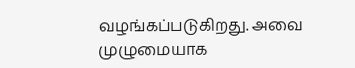வழங்கப்படுகிறது. அவை முழுமையாக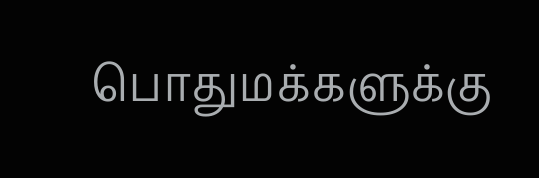பொதுமக்களுக்கு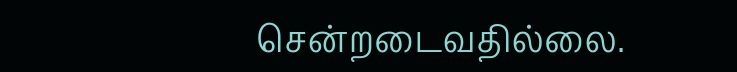சென்றடைவதில்லை.